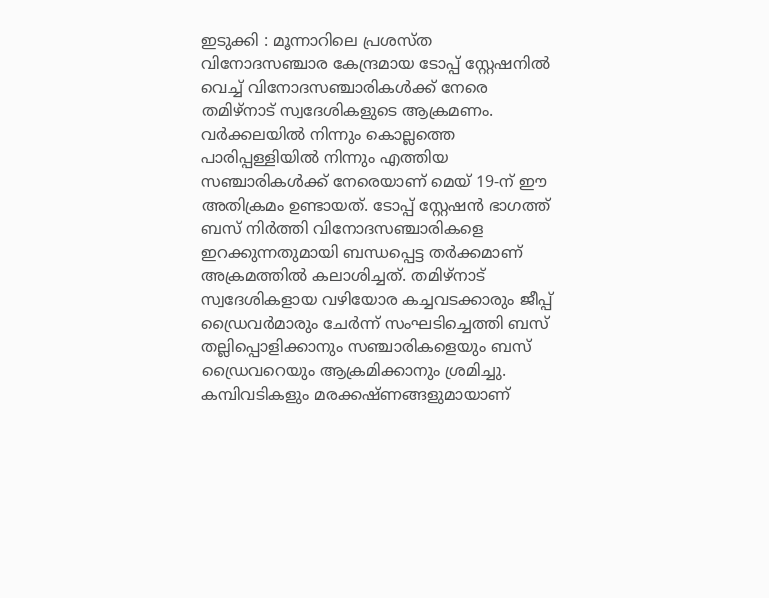ഇടുക്കി : മൂന്നാറിലെ പ്രശസ്ത വിനോദസഞ്ചാര കേന്ദ്രമായ ടോപ്പ് സ്റ്റേഷനിൽ വെച്ച് വിനോദസഞ്ചാരികൾക്ക് നേരെ തമിഴ്നാട് സ്വദേശികളുടെ ആക്രമണം. വർക്കലയിൽ നിന്നും കൊല്ലത്തെ പാരിപ്പള്ളിയിൽ നിന്നും എത്തിയ സഞ്ചാരികൾക്ക് നേരെയാണ് മെയ് 19-ന് ഈ അതിക്രമം ഉണ്ടായത്. ടോപ്പ് സ്റ്റേഷൻ ഭാഗത്ത് ബസ് നിർത്തി വിനോദസഞ്ചാരികളെ ഇറക്കുന്നതുമായി ബന്ധപ്പെട്ട തർക്കമാണ് അക്രമത്തിൽ കലാശിച്ചത്. തമിഴ്നാട് സ്വദേശികളായ വഴിയോര കച്ചവടക്കാരും ജീപ്പ് ഡ്രൈവർമാരും ചേർന്ന് സംഘടിച്ചെത്തി ബസ് തല്ലിപ്പൊളിക്കാനും സഞ്ചാരികളെയും ബസ് ഡ്രൈവറെയും ആക്രമിക്കാനും ശ്രമിച്ചു. കമ്പിവടികളും മരക്കഷ്ണങ്ങളുമായാണ്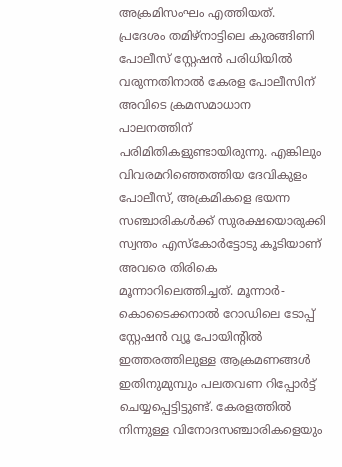അക്രമിസംഘം എത്തിയത്.
പ്രദേശം തമിഴ്നാട്ടിലെ കുരങ്ങിണി പോലീസ് സ്റ്റേഷൻ പരിധിയിൽ വരുന്നതിനാൽ കേരള പോലീസിന് അവിടെ ക്രമസമാധാന പാലനത്തിന് പരിമിതികളുണ്ടായിരുന്നു. എങ്കിലും വിവരമറിഞ്ഞെത്തിയ ദേവികുളം പോലീസ്, അക്രമികളെ ഭയന്ന സഞ്ചാരികൾക്ക് സുരക്ഷയൊരുക്കി സ്വന്തം എസ്കോർട്ടോടു കൂടിയാണ് അവരെ തിരികെ മൂന്നാറിലെത്തിച്ചത്. മൂന്നാർ-കൊടൈക്കനാൽ റോഡിലെ ടോപ്പ് സ്റ്റേഷൻ വ്യൂ പോയിന്റിൽ ഇത്തരത്തിലുള്ള ആക്രമണങ്ങൾ ഇതിനുമുമ്പും പലതവണ റിപ്പോർട്ട് ചെയ്യപ്പെട്ടിട്ടുണ്ട്. കേരളത്തിൽ നിന്നുള്ള വിനോദസഞ്ചാരികളെയും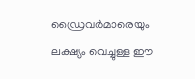ഡ്രൈവർമാരെയും ലക്ഷ്യം വെച്ചുള്ള ഈ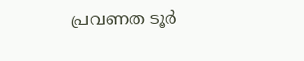പ്രവണത ടൂർ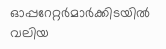ഓപ്പറേറ്റർമാർക്കിടയിൽ വലിയ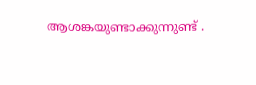ആശങ്കയുണ്ടാക്കുന്നുണ്ട് .